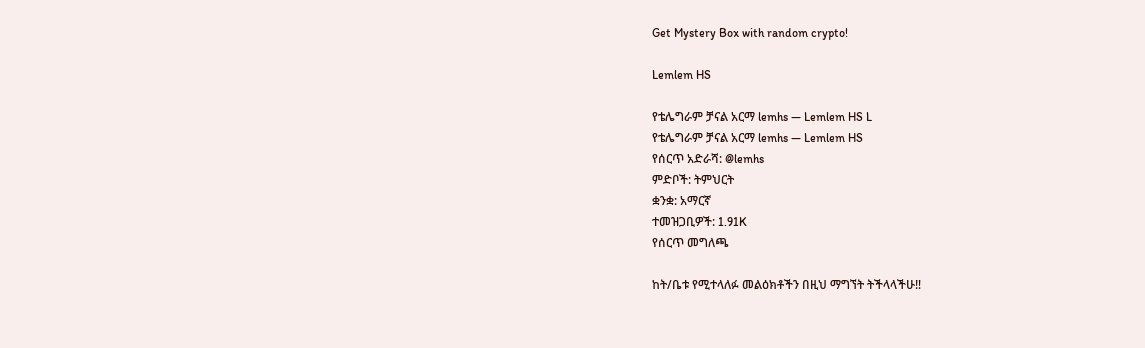Get Mystery Box with random crypto!

Lemlem HS

የቴሌግራም ቻናል አርማ lemhs — Lemlem HS L
የቴሌግራም ቻናል አርማ lemhs — Lemlem HS
የሰርጥ አድራሻ: @lemhs
ምድቦች: ትምህርት
ቋንቋ: አማርኛ
ተመዝጋቢዎች: 1.91K
የሰርጥ መግለጫ

ከት/ቤቱ የሚተላለፉ መልዕክቶችን በዚህ ማግኘት ትችላላችሁ‼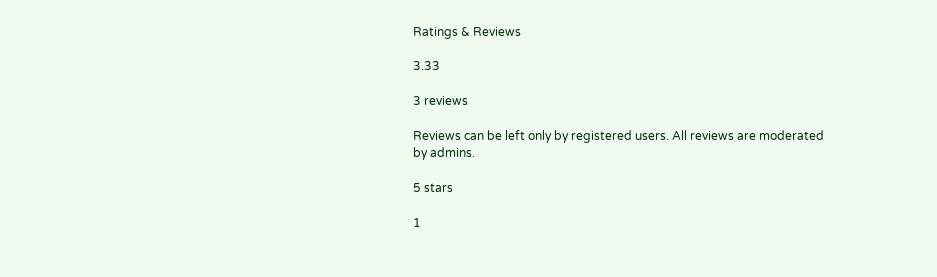Ratings & Reviews

3.33

3 reviews

Reviews can be left only by registered users. All reviews are moderated by admins.

5 stars

1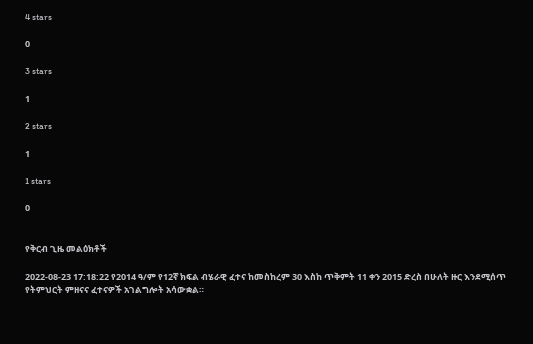4 stars

0

3 stars

1

2 stars

1

1 stars

0


የቅርብ ጊዜ መልዕክቶች

2022-08-23 17:18:22 የ2014 ዓ/ም የ12ኛ ክፍል ብሄራዊ ፈተና ከመስከረም 30 እስከ ጥቅምት 11 ቀን 2015 ድረስ በሁለት ዙር እንደሚሰጥ የትምህርት ምዘናና ፈተናዎች አገልግሎት አሳውቋል።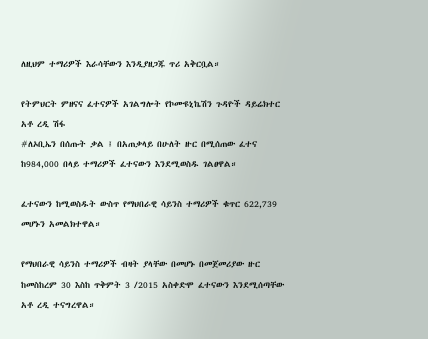ለዚህም ተማሪዎች እራሳቸውን እንዲያዘጋጁ ጥሪ አቅርቧል።

የትምህርት ምዘናና ፈተናዎች አገልግሎት የኮሙዩኒኬሽን ጉዳዮች ዳይሬክተር አቶ ረዲ ሽፋ
#ለኦቢኤን በሰጡት ቃል ፤ በአጠቃላይ በሁለት ዙር በሚሰጠው ፈተና ከ984,000 በላይ ተማሪዎች ፈተናውን እንደሚወስዱ ገልፀዋል።

ፈተናውን ከሚወስዱት ውስጥ የማህበራዊ ሳይንስ ተማሪዎች ቁጥር 622,739 መሆኑን አመልክተዋል።

የማህበራዊ ሳይንስ ተማሪዎች ብዛት ያላቸው በመሆኑ በመጀመሪያው ዙር ከመስከረም 30 እስከ ጥቅምት 3 /2015 አስቀድሞ ፈተናውን እንደሚሰጣቸው አቶ ረዲ ተናግረዋል።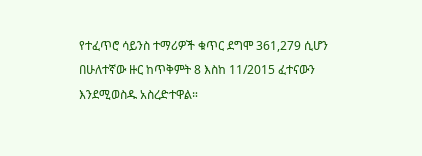የተፈጥሮ ሳይንስ ተማሪዎች ቁጥር ደግሞ 361,279 ሲሆን በሁለተኛው ዙር ከጥቅምት 8 እስከ 11/2015 ፈተናውን እንደሚወስዱ አስረድተዋል።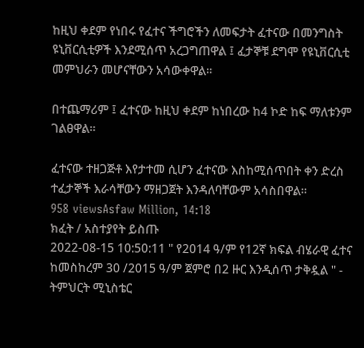ከዚህ ቀደም የነበሩ የፈተና ችግሮችን ለመፍታት ፈተናው በመንግስት ዩኒቨርሲቲዎች እንደሚሰጥ አረጋግጠዋል ፤ ፈታኞቹ ደግሞ የዩኒቨርሲቲ መምህራን መሆናቸውን አሳውቀዋል።

በተጨማሪም ፤ ፈተናው ከዚህ ቀደም ከነበረው ከ4 ኮድ ከፍ ማለቱንም ገልፀዋል።

ፈተናው ተዘጋጅቶ እየታተመ ሲሆን ፈተናው እስከሚሰጥበት ቀን ድረስ ተፈታኞች እራሳቸውን ማዘጋጀት እንዳለባቸውም አሳስበዋል።
958 viewsAsfaw Million, 14:18
ክፈት / አስተያየት ይስጡ
2022-08-15 10:50:11 " የ2014 ዓ/ም የ12ኛ ክፍል ብሄራዊ ፈተና ከመስከረም 30 /2015 ዓ/ም ጀምሮ በ2 ዙር እንዲሰጥ ታቅዷል " - ትምህርት ሚኒስቴር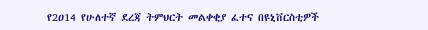የ2ዐ14 የሁለተኛ ደረጃ ትምህርት መልቀቂያ ፈተና በዩኒቨርስቲዎች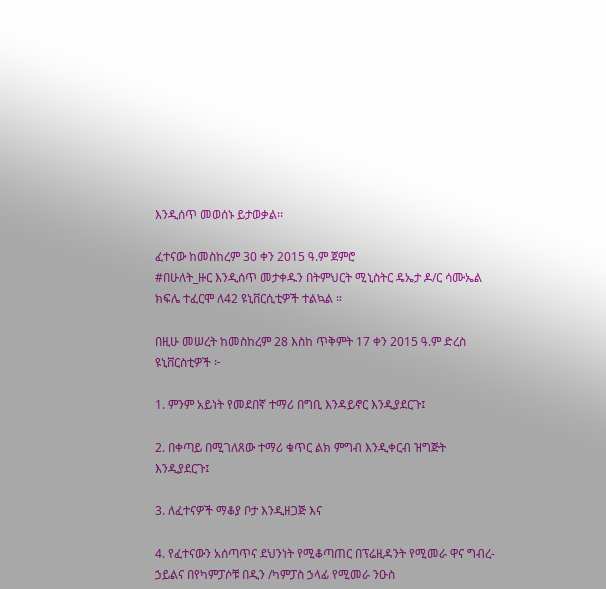እንዲሰጥ መወሰኑ ይታወቃል፡፡

ፈተናው ከመስከረም 30 ቀን 2015 ዓ.ም ጀምሮ
#በሁለት_ዙር እንዲሰጥ መታቀዱን በትምህርት ሚኒስትር ዴኤታ ዶ/ር ሳሙኤል ክፍሌ ተፈርሞ ለ42 ዩኒቨርሲቲዎች ተልኳል ።

በዚሁ መሠረት ከመስከረም 28 እስከ ጥቅምት 17 ቀን 2015 ዓ.ም ድረስ ዩኒቨርስቲዎች ፦

1. ምንም አይነት የመደበኛ ተማሪ በግቢ እንዳይኖር እንዲያደርጉ፤

2. በቀጣይ በሚገለጸው ተማሪ ቁጥር ልክ ምግብ እንዲቀርብ ዝግጅት እንዲያደርጉ፤

3. ለፈተናዎች ማቆያ ቦታ እንዲዘጋጅ እና

4. የፈተናውን አሰጣጥና ደህንነት የሚቆጣጠር በፕሬዚዳንት የሚመራ ዋና ግብረ-ኃይልና በየካምፓሶቹ በዲን /ካምፓስ ኃላፊ የሚመራ ንዑስ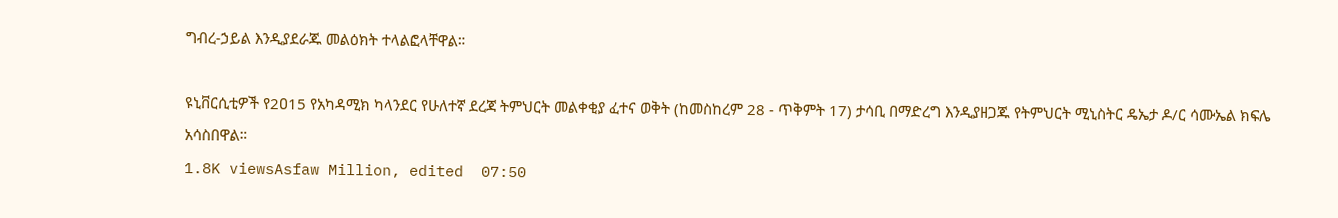ግብረ-ኃይል እንዲያደራጁ መልዕክት ተላልፎላቸዋል።

ዩኒቨርሲቲዎች የ2ዐ15 የአካዳሚክ ካላንደር የሁለተኛ ደረጃ ትምህርት መልቀቂያ ፈተና ወቅት (ከመስከረም 28 - ጥቅምት 17) ታሳቢ በማድረግ እንዲያዘጋጁ የትምህርት ሚኒስትር ዴኤታ ዶ/ር ሳሙኤል ክፍሌ አሳስበዋል።
1.8K viewsAsfaw Million, edited  07:50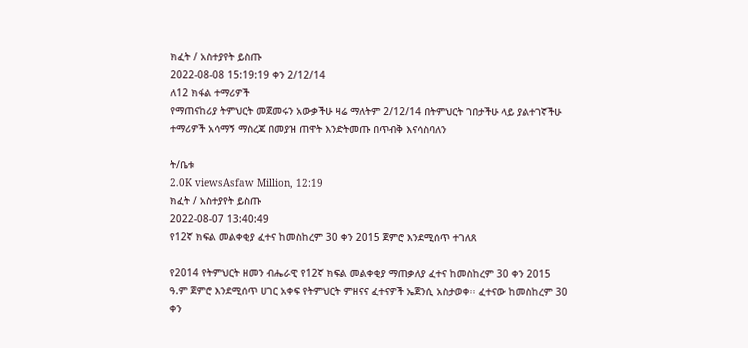ክፈት / አስተያየት ይስጡ
2022-08-08 15:19:19 ቀን 2/12/14
ለ12 ክፋል ተማሪዎች
የማጠናከሪያ ትምህርት መጀመሩን አውቃችሁ ዛሬ ማለትም 2/12/14 በትምህርት ገበታችሁ ላይ ያልተገኛችሁ ተማሪዎች አሳማኝ ማስረጃ በመያዝ ጠዋት እንድትመጡ በጥብቅ እናሳስባለን

ት/ቤቱ
2.0K viewsAsfaw Million, 12:19
ክፈት / አስተያየት ይስጡ
2022-08-07 13:40:49
የ12ኛ ክፍል መልቀቂያ ፈተና ከመስከረም 30 ቀን 2015 ጀምሮ እንደሚሰጥ ተገለጸ

የ2014 የትምህርት ዘመን ብሔራዊ የ12ኛ ክፍል መልቀቂያ ማጠቃለያ ፈተና ከመስከረም 30 ቀን 2015 ዓ.ም ጀምሮ እንደሚሰጥ ሀገር አቀፍ የትምህርት ምዘናና ፈተናዎች ኤጀንሲ አስታወቀ፡፡ ፈተናው ከመስከረም 30 ቀን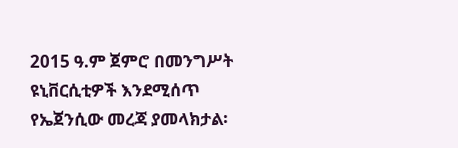2015 ዓ.ም ጀምሮ በመንግሥት ዩኒቨርሲቲዎች እንደሚሰጥ የኤጀንሲው መረጃ ያመላክታል፡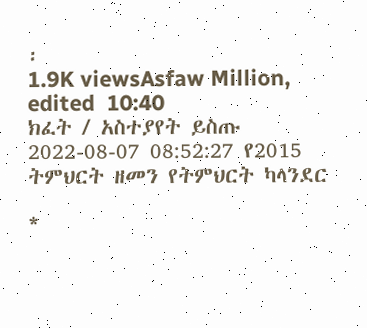፡
1.9K viewsAsfaw Million, edited  10:40
ክፈት / አስተያየት ይስጡ
2022-08-07 08:52:27 የ2015 ትምህርት ዘመን የትምህርት ካላንደር

*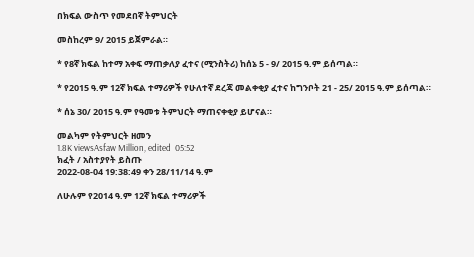በክፍል ውስጥ የመደበኛ ትምህርት

መስከረም 9/ 2015 ይጀምራል።

* የ8ኛ ክፍል ከተማ አቀፍ ማጠቃለያ ፈተና (ሚንስትሪ) ከሰኔ 5 - 9/ 2015 ዓ.ም ይሰጣል።

* የ2015 ዓ.ም 12ኛ ክፍል ተማሪዎች የሁለተኛ ደረጃ መልቀቂያ ፈተና ከግንቦት 21 - 25/ 2015 ዓ.ም ይሰጣል።

* ሰኔ 30/ 2015 ዓ.ም የዓመቱ ትምህርት ማጠናቀቂያ ይሆናል።

መልካም የትምህርት ዘመን
1.8K viewsAsfaw Million, edited  05:52
ክፈት / አስተያየት ይስጡ
2022-08-04 19:38:49 ቀን 28/11/14 ዓ.ም

ለሁሉም የ2014 ዓ.ም 12ኛ ክፍል ተማሪዎች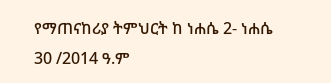የማጠናከሪያ ትምህርት ከ ነሐሴ 2- ነሐሴ 30 /2014 ዓ.ም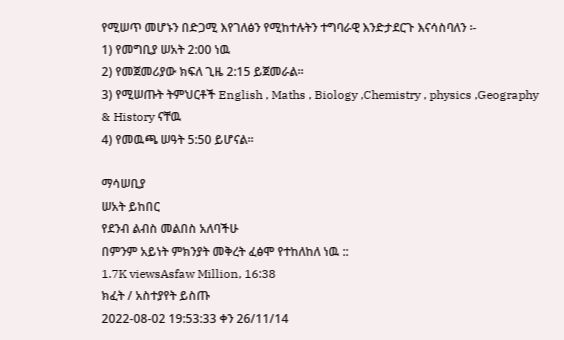የሚሠጥ መሆኑን በድጋሚ እየገለፅን የሚከተሉትን ተግባራዊ እንድታደርጉ እናሳስባለን ፡-
1) የመግቢያ ሠአት 2:00 ነዉ
2) የመጀመሪያው ክፍለ ጊዜ 2:15 ይጀመራል፡፡
3) የሚሠጡት ትምህርቶች English , Maths , Biology ,Chemistry , physics ,Geography & History ናቸዉ
4) የመዉጫ ሠዓት 5:50 ይሆናል፡፡

ማሳሠቢያ
ሠአት ይከበር
የደንብ ልብስ መልበስ አለባችሁ
በምንም አይነት ምክንያት መቅረት ፈፅሞ የተከለከለ ነዉ ::
1.7K viewsAsfaw Million, 16:38
ክፈት / አስተያየት ይስጡ
2022-08-02 19:53:33 ቀን 26/11/14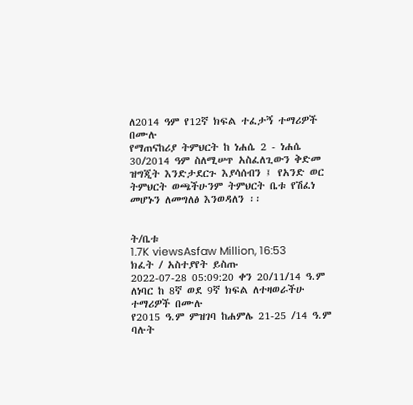ለ2014 ዓም የ12ኛ ክፍል ተፈታኝ ተማሪዎች በሙሉ
የማጠናከሪያ ትምህርት ከ ነሐሴ 2 - ነሐሴ 30/2014 ዓም ስለሚሠጥ አስፈለጊውን ቅድመ ዝግጂት እንድታደርጉ እያሳሰብን ፤ የአንድ ወር ትምህርት ወጫችሁንም ትምህርት ቤቱ የሽፈነ መሆኑን ለመግለፅ እንወዳለን ፡፡


ት/ቤቱ
1.7K viewsAsfaw Million, 16:53
ክፈት / አስተያየት ይስጡ
2022-07-28 05:09:20 ቀን 20/11/14 ዓ.ም
ለነባር ከ 8ኛ ወደ 9ኛ ክፍል ለተዛወራችሁ ተማሪዎች በሙሉ
የ2015 ዓ.ም ምዝገባ ከሐምሌ 21-25 /14 ዓ.ም ባሉት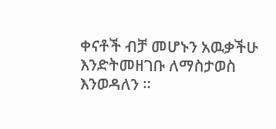ቀናቶች ብቻ መሆኑን አዉቃችሁ እንድትመዘገቡ ለማስታወስ እንወዳለን ፡፡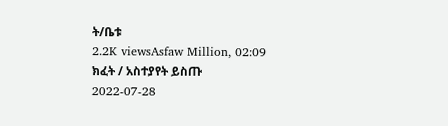ት/ቤቱ
2.2K viewsAsfaw Million, 02:09
ክፈት / አስተያየት ይስጡ
2022-07-28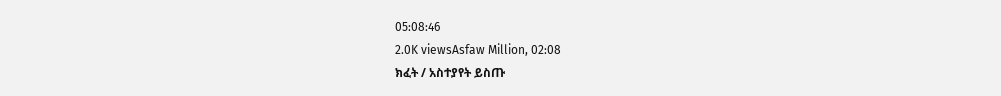05:08:46
2.0K viewsAsfaw Million, 02:08
ክፈት / አስተያየት ይስጡ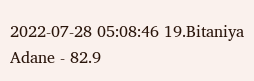2022-07-28 05:08:46 19.Bitaniya Adane - 82.9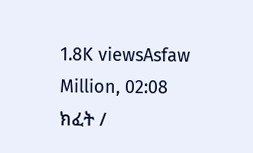1.8K viewsAsfaw Million, 02:08
ክፈት /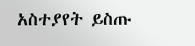አስተያየት ይስጡ